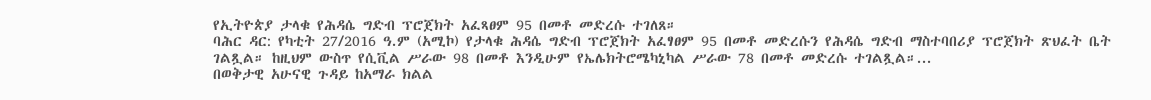የኢትዮጵያ ታላቁ የሕዳሴ ግድብ ፕሮጀክት አፈጻፀም 95 በመቶ መድረሱ ተገለጸ።
ባሕር ዳር: የካቲት 27/2016 ዓ.ም (አሚኮ) የታላቁ ሕዳሴ ግድብ ፕሮጀክት አፈፃፀም 95 በመቶ መድረሱን የሕዳሴ ግድብ ማስተባበሪያ ፕሮጀክት ጽህፈት ቤት ገልጿል። ከዚህም ውስጥ የሲቪል ሥራው 98 በመቶ እንዲሁም የኤሌክትሮሜካኒካል ሥራው 78 በመቶ መድረሱ ተገልጿል።...
በወቅታዊ አሁናዊ ጉዳይ ከአማራ ክልል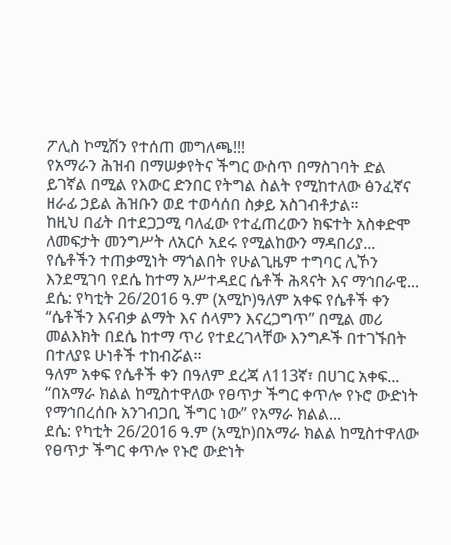ፖሊስ ኮሚሽን የተሰጠ መግለጫ!!!
የአማራን ሕዝብ በማሠቃየትና ችግር ውስጥ በማስገባት ድል ይገኛል በሚል የእውር ድንበር የትግል ስልት የሚከተለው ፅንፈኛና ዘራፊ ኃይል ሕዝቡን ወደ ተወሳሰበ ስቃይ አስገብቶታል።
ከዚህ በፊት በተደጋጋሚ ባለፈው የተፈጠረውን ክፍተት አስቀድሞ ለመፍታት መንግሥት ለአርሶ አደሩ የሚልከውን ማዳበሪያ...
የሴቶችን ተጠቃሚነት ማጎልበት የሁልጊዜም ተግባር ሊኾን እንደሚገባ የደሴ ከተማ አሥተዳደር ሴቶች ሕጻናት እና ማኅበራዊ...
ደሴ: የካቲት 26/2016 ዓ.ም (አሚኮ)ዓለም አቀፍ የሴቶች ቀን “ሴቶችን እናብቃ ልማት እና ሰላምን እናረጋግጥ” በሚል መሪ መልእክት በደሴ ከተማ ጥሪ የተደረገላቸው እንግዶች በተገኙበት በተለያዩ ሁነቶች ተከብሯል፡፡
ዓለም አቀፍ የሴቶች ቀን በዓለም ደረጃ ለ113ኛ፣ በሀገር አቀፍ...
“በአማራ ክልል ከሚስተዋለው የፀጥታ ችግር ቀጥሎ የኑሮ ውድነት የማኅበረሰቡ አንገብጋቢ ችግር ነው” የአማራ ክልል...
ደሴ: የካቲት 26/2016 ዓ.ም (አሚኮ)በአማራ ክልል ከሚስተዋለው የፀጥታ ችግር ቀጥሎ የኑሮ ውድነት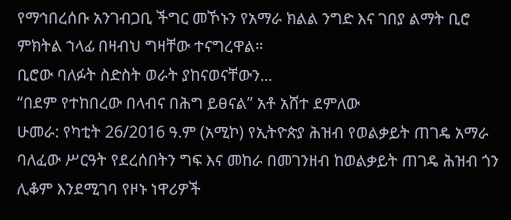የማኅበረሰቡ አንገብጋቢ ችግር መኾኑን የአማራ ክልል ንግድ እና ገበያ ልማት ቢሮ ምክትል ኀላፊ በዛብህ ግዛቸው ተናግረዋል።
ቢሮው ባለፉት ስድስት ወራት ያከናወናቸውን...
“በደም የተከበረው በላብና በሕግ ይፀናል” አቶ አሸተ ደምለው
ሁመራ: የካቲት 26/2016 ዓ.ም (አሚኮ) የኢትዮጵያ ሕዝብ የወልቃይት ጠገዴ አማራ ባለፈው ሥርዓት የደረሰበትን ግፍ እና መከራ በመገንዘብ ከወልቃይት ጠገዴ ሕዝብ ጎን ሊቆም እንደሚገባ የዞኑ ነዋሪዎች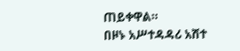ጠይቀዋል።
በዞኑ አሥተዳዳሪ አሸተ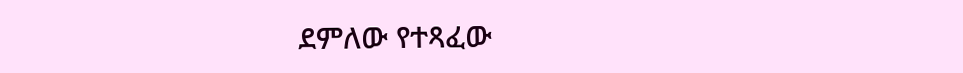ደምለው የተጻፈው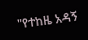"የተከዜ አዳኝ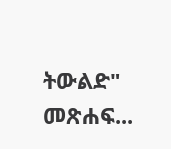ትውልድ" መጽሐፍ...